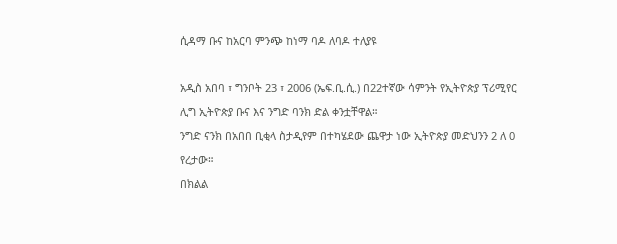ሲዳማ ቡና ከአርባ ምንጭ ከነማ ባዶ ለባዶ ተለያዩ

አዲስ አበባ ፣ ግንቦት 23 ፣ 2006 (ኤፍ.ቢ.ሲ.) በ22ተኛው ሳምንት የኢትዮጵያ ፕሪሚየር ሊግ ኢትዮጵያ ቡና እና ንግድ ባንክ ድል ቀንቷቸዋል።
ንግድ ናንክ በአበበ ቢቂላ ስታዲየም በተካሄደው ጨዋታ ነው ኢትዮጵያ መድህንን 2 ለ 0 የረታው።
በክልል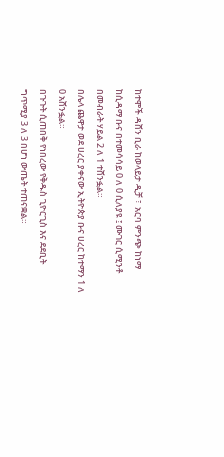ከተሞች ዳሸን ቢራ ከወላይታ ዲቻ ፣  አርባ ምንጭ ከነማ ከሲዳማ ቡና በተመሳሳይ 0 ለ 0 ሲለያዩ ፤ ሙገር ሲሚንቶ በመብራት ሃይል 2 ለ 1 ተሸንፏል።
በሌላ ጨዋታ ወደ ሀረር ያቀናው ኢትዮጵያ ቡና ሀረር ከተማን 1 ለ 0 አሸንፏል።
በጉጉት ሲጠበቅ የነበረው የቅዱስ ጊዮርጊስ እና ደደቢት ግጥሚያ 3 ለ 3 በሆነ ውጤት ተጠናቋል።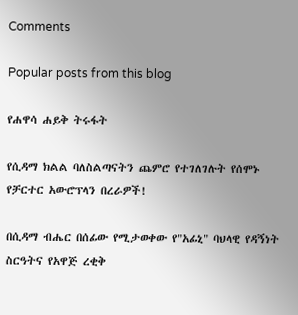Comments

Popular posts from this blog

የሐዋሳ ሐይቅ ትሩፋት

የሲዳማ ክልል ባለስልጣናትን ጨምሮ የተገለገሉት የሰሞኑ የቻርተር አውሮፕላን በረራዎች!

በሲዳማ ብሔር በሰፊው የሚታወቀው የ"አፊኒ" ባህላዊ የዳኝነት ስርዓትና የአዋጅ ረቂቅ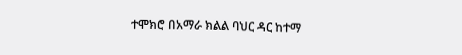ተሞክሮ በአማራ ክልል ባህር ዳር ከተማ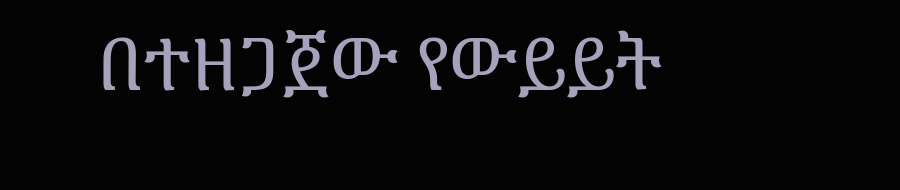በተዘጋጀው የውይይት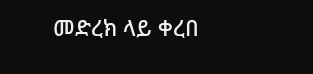መድረክ ላይ ቀረበ